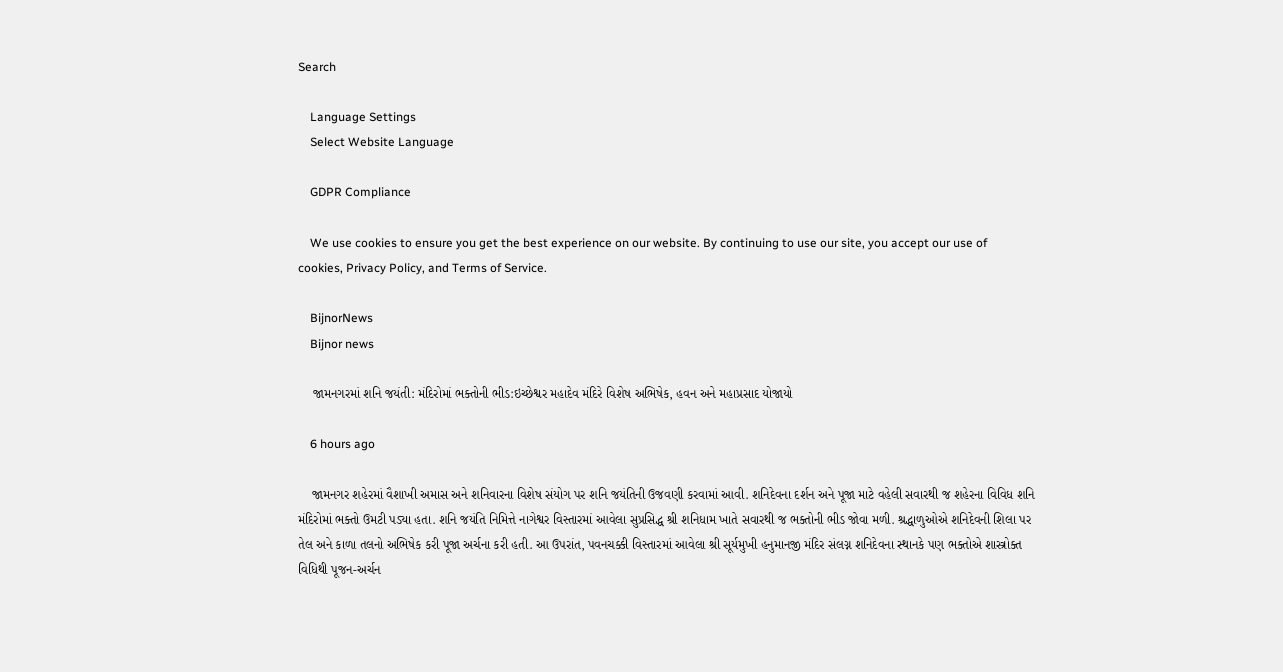Search

    Language Settings
    Select Website Language

    GDPR Compliance

    We use cookies to ensure you get the best experience on our website. By continuing to use our site, you accept our use of cookies, Privacy Policy, and Terms of Service.

    BijnorNews
    Bijnor news

    જામનગરમાં શનિ જયંતી: મંદિરોમાં ભક્તોની ભીડ:ઇચ્છેશ્વર મહાદેવ મંદિરે વિશેષ અભિષેક, હવન અને મહાપ્રસાદ યોજાયો

    6 hours ago

    જામનગર શહેરમાં વૈશાખી અમાસ અને શનિવારના વિશેષ સંયોગ પર શનિ જયંતિની ઉજવણી કરવામાં આવી. શનિદેવના દર્શન અને પૂજા માટે વહેલી સવારથી જ શહેરના વિવિધ શનિ મંદિરોમાં ભક્તો ઉમટી પડ્યા હતા. શનિ જયંતિ નિમિત્તે નાગેશ્વર વિસ્તારમાં આવેલા સુપ્રસિદ્ધ શ્રી શનિધામ ખાતે સવારથી જ ભક્તોની ભીડ જોવા મળી. શ્રદ્ધાળુઓએ શનિદેવની શિલા પર તેલ અને કાળા તલનો અભિષેક કરી પૂજા અર્ચના કરી હતી. આ ઉપરાંત, પવનચક્કી વિસ્તારમાં આવેલા શ્રી સૂર્યમુખી હનુમાનજી મંદિર સંલગ્ન શનિદેવના સ્થાનકે પણ ભક્તોએ શાસ્ત્રોક્ત વિધિથી પૂજન-અર્ચન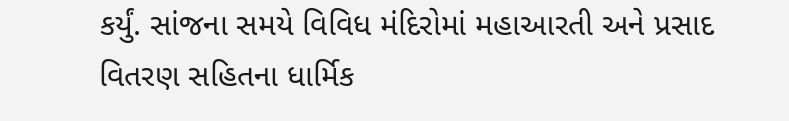કર્યું. સાંજના સમયે વિવિધ મંદિરોમાં મહાઆરતી અને પ્રસાદ વિતરણ સહિતના ધાર્મિક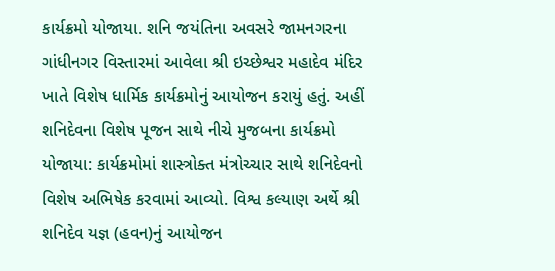કાર્યક્રમો યોજાયા. શનિ જયંતિના અવસરે જામનગરના ગાંધીનગર વિસ્તારમાં આવેલા શ્રી ઇચ્છેશ્વર મહાદેવ મંદિર ખાતે વિશેષ ધાર્મિક કાર્યક્રમોનું આયોજન કરાયું હતું. અહીં શનિદેવના વિશેષ પૂજન સાથે નીચે મુજબના કાર્યક્રમો યોજાયા: કાર્યક્રમોમાં શાસ્ત્રોક્ત મંત્રોચ્ચાર સાથે શનિદેવનો વિશેષ અભિષેક કરવામાં આવ્યો. વિશ્વ કલ્યાણ અર્થે શ્રી શનિદેવ યજ્ઞ (હવન)નું આયોજન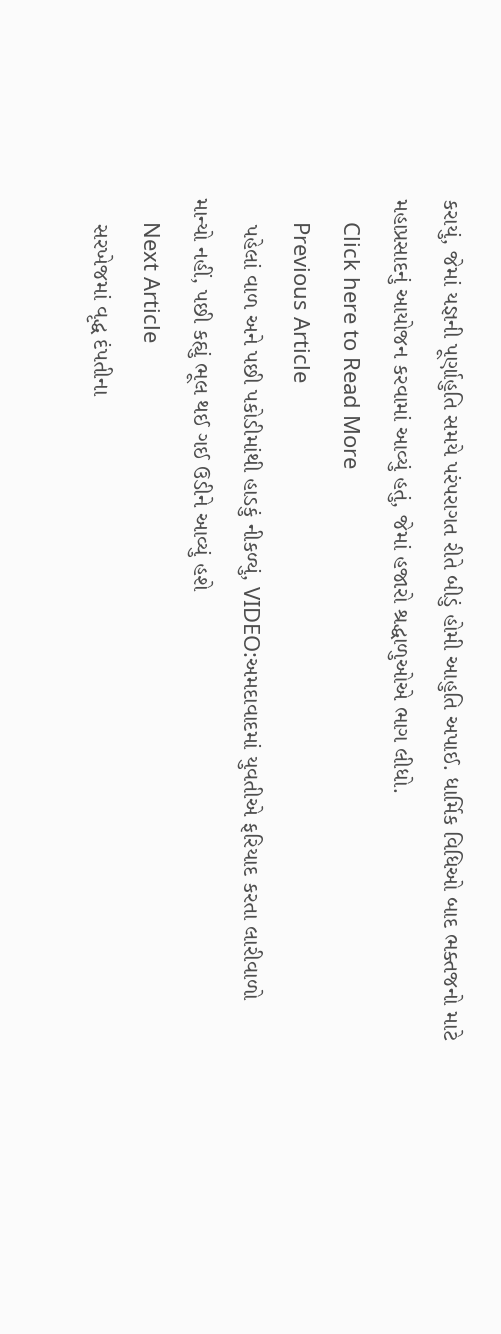કરાયું, જેમાં યજ્ઞની પૂર્ણાહુતિ સમયે પરંપરાગત રીતે બીડું હોમી આહુતિ અપાઈ. ધાર્મિક વિધિઓ બાદ ભક્તજનો માટે મહાપ્રસાદનું આયોજન કરવામાં આવ્યું હતું, જેમાં હજારો શ્રદ્ધાળુઓએ ભાગ લીધો.
    Click here to Read More
    Previous Article
    પહેલાં વાળ અને પછી પકોડીમાંથી હાડકું નીકળ્યું, VIDEO:અમદાવાદમાં યુવતીએ ફરિયાદ કરતા લારીવાળો માન્યો નહીં, પછી કહ્યું ભૂલ થઈ ગઈ ઉડીને આવ્યું હશે
    Next Article
    સરખેજમાં વૃદ્ધ દંપતીના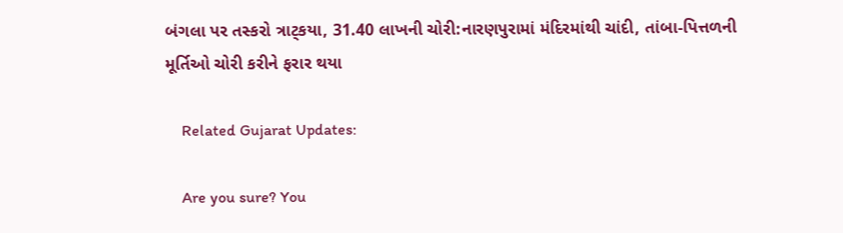બંગલા પર તસ્કરો ત્રાટ્કયા, 31.40 લાખની ચોરી:નારણપુરામાં મંદિરમાંથી ચાંદી, તાંબા-પિત્તળની મૂર્તિઓ ચોરી કરીને ફરાર થયા

    Related Gujarat Updates:

    Are you sure? You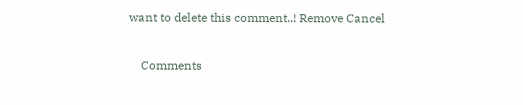want to delete this comment..! Remove Cancel

    Comments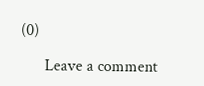(0)

      Leave a comment